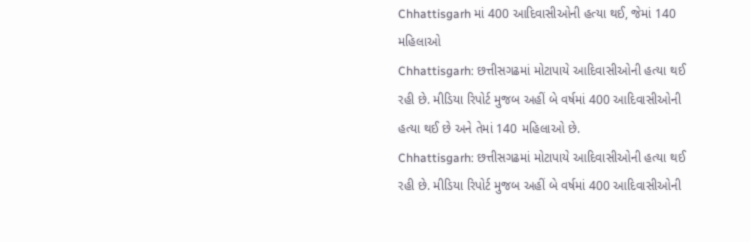Chhattisgarh માં 400 આદિવાસીઓની હત્યા થઈ, જેમાં 140 મહિલાઓ
Chhattisgarh: છત્તીસગઢમાં મોટાપાયે આદિવાસીઓની હત્યા થઈ રહી છે. મીડિયા રિપોર્ટ મુજબ અહીં બે વર્ષમાં 400 આદિવાસીઓની હત્યા થઈ છે અને તેમાં 140 મહિલાઓ છે.
Chhattisgarh: છત્તીસગઢમાં મોટાપાયે આદિવાસીઓની હત્યા થઈ રહી છે. મીડિયા રિપોર્ટ મુજબ અહીં બે વર્ષમાં 400 આદિવાસીઓની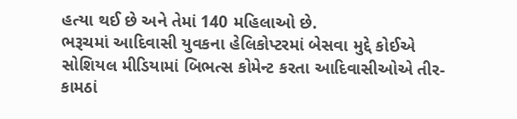હત્યા થઈ છે અને તેમાં 140 મહિલાઓ છે.
ભરૂચમાં આદિવાસી યુવકના હેલિકોપ્ટરમાં બેસવા મુદ્દે કોઈએ સોશિયલ મીડિયામાં બિભત્સ કોમેન્ટ કરતા આદિવાસીઓએ તીર-કામઠાં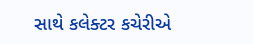સાથે કલેક્ટર કચેરીએ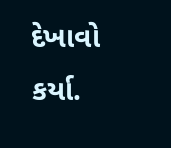દેખાવો કર્યા.